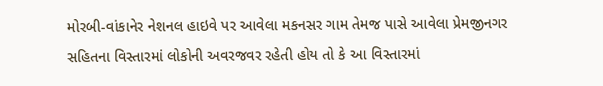મોરબી-વાંકાનેર નેશનલ હાઇવે પર આવેલા મકનસર ગામ તેમજ પાસે આવેલા પ્રેમજીનગર સહિતના વિસ્તારમાં લોકોની અવરજવર રહેતી હોય તો કે આ વિસ્તારમાં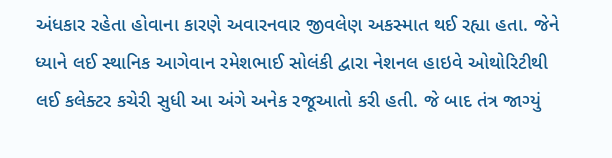અંધકાર રહેતા હોવાના કારણે અવારનવાર જીવલેણ અકસ્માત થઈ રહ્યા હતા. જેને ધ્યાને લઈ સ્થાનિક આગેવાન રમેશભાઈ સોલંકી દ્વારા નેશનલ હાઇવે ઓથોરિટીથી લઈ કલેક્ટર કચેરી સુધી આ અંગે અનેક રજૂઆતો કરી હતી. જે બાદ તંત્ર જાગ્યું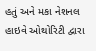હતું અને મકા નેશનલ હાઇવે ઓથોરિટી દ્વારા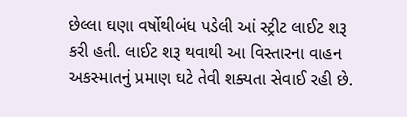છેલ્લા ઘણા વર્ષોથીબંધ પડેલી આં સ્ટ્રીટ લાઈટ શરૂ કરી હતી. લાઈટ શરૂ થવાથી આ વિસ્તારના વાહન અકસ્માતનું પ્રમાણ ઘટે તેવી શક્યતા સેવાઈ રહી છે.